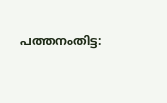പത്തനംതിട്ട: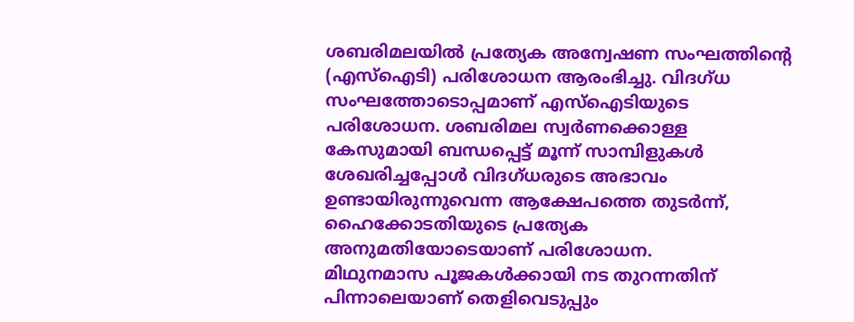ശബരിമലയിൽ പ്രത്യേക അന്വേഷണ സംഘത്തിന്റെ (എസ്ഐടി) പരിശോധന ആരംഭിച്ചു. വിദഗ്ധ സംഘത്തോടൊപ്പമാണ് എസ്ഐടിയുടെ പരിശോധന. ശബരിമല സ്വർണക്കൊള്ള കേസുമായി ബന്ധപ്പെട്ട് മൂന്ന് സാമ്പിളുകൾ ശേഖരിച്ചപ്പോൾ വിദഗ്ധരുടെ അഭാവം ഉണ്ടായിരുന്നുവെന്ന ആക്ഷേപത്തെ തുടർന്ന്, ഹൈക്കോടതിയുടെ പ്രത്യേക അനുമതിയോടെയാണ് പരിശോധന.
മിഥുനമാസ പൂജകൾക്കായി നട തുറന്നതിന് പിന്നാലെയാണ് തെളിവെടുപ്പും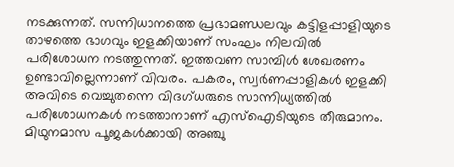നടക്കുന്നത്. സന്നിധാനത്തെ പ്രഭാമണ്ഡലവും കട്ടിളപ്പാളിയുടെ താഴത്തെ ഭാഗവും ഇളക്കിയാണ് സംഘം നിലവിൽ പരിശോധന നടത്തുന്നത്. ഇത്തവണ സാമ്പിൾ ശേഖരണം ഉണ്ടാവില്ലെന്നാണ് വിവരം. പകരം, സ്വർണപ്പാളികൾ ഇളക്കി അവിടെ വെച്ചുതന്നെ വിദഗ്ധരുടെ സാന്നിധ്യത്തിൽ പരിശോധനകൾ നടത്താനാണ് എസ്ഐടിയുടെ തീരുമാനം.
മിഥുനമാസ പൂജകൾക്കായി അഞ്ചു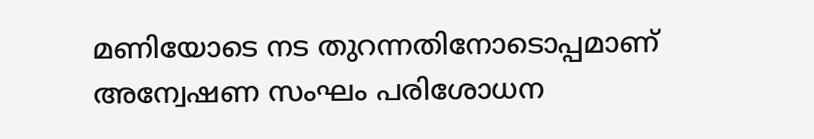മണിയോടെ നട തുറന്നതിനോടൊപ്പമാണ് അന്വേഷണ സംഘം പരിശോധന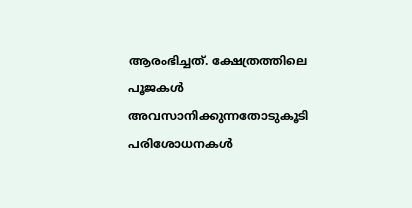ആരംഭിച്ചത്. ക്ഷേത്രത്തിലെ പൂജകൾ അവസാനിക്കുന്നതോടുകൂടി പരിശോധനകൾ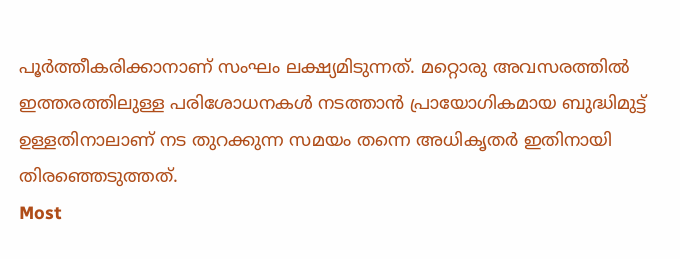പൂർത്തീകരിക്കാനാണ് സംഘം ലക്ഷ്യമിടുന്നത്. മറ്റൊരു അവസരത്തിൽ ഇത്തരത്തിലുള്ള പരിശോധനകൾ നടത്താൻ പ്രായോഗികമായ ബുദ്ധിമുട്ട് ഉള്ളതിനാലാണ് നട തുറക്കുന്ന സമയം തന്നെ അധികൃതർ ഇതിനായി തിരഞ്ഞെടുത്തത്.
Most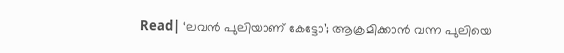Read| ‘ലവൻ പുലിയാണ് കേട്ടോ’; ആക്രമിക്കാൻ വന്ന പുലിയെ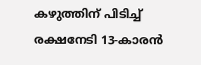കഴുത്തിന് പിടിച്ച് രക്ഷനേടി 13-കാരൻ